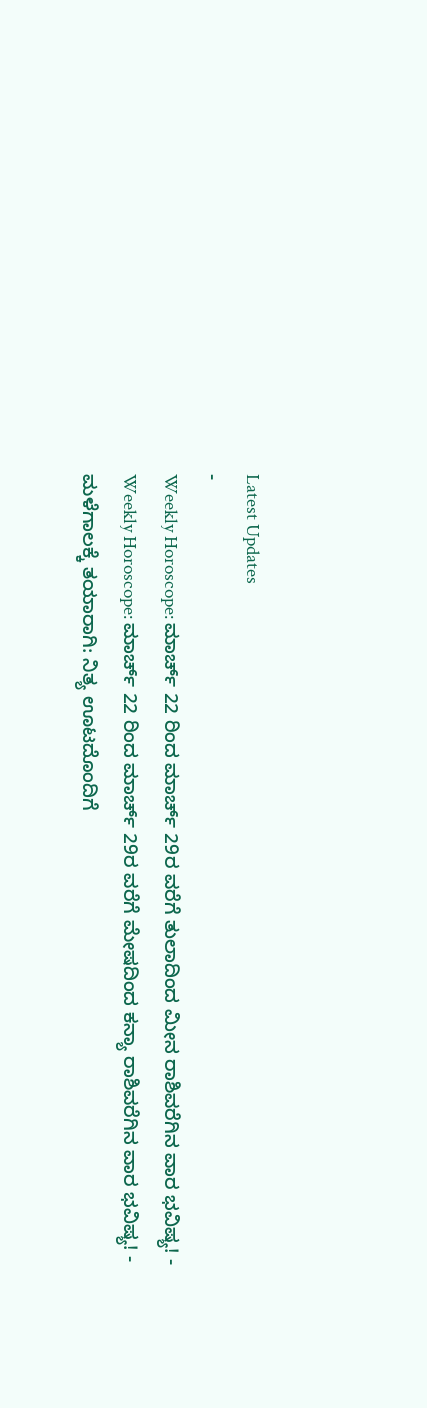Latest Updates
-
Weekly Horoscope: ಮಾರ್ಚ್ 22 ರಿಂದ ಮಾರ್ಚ್ 29ರ ವರೆಗೆ ತುಲಾದಿಂದ ಮೀನ ರಾಶಿವರೆಗಿನ ವಾರ ಭವಿಷ್ಯ! -
Weekly Horoscope: ಮಾರ್ಚ್ 22 ರಿಂದ ಮಾರ್ಚ್ 29ರ ವರೆಗೆ ಮೇಷದಿಂದ ಕನ್ಯಾ ರಾಶಿವರೆಗಿನ ವಾರ ಭವಿಷ್ಯ! -
ಮಳೆಗಾಲಕ್ಕೆ ತಯಾರಾಗಿ: ನಿತ್ಯ ಊಟದೊಂದಿಗೆ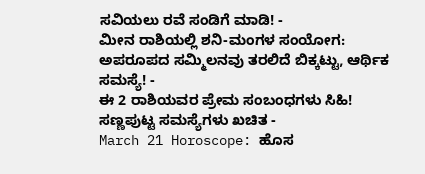ಸವಿಯಲು ರವೆ ಸಂಡಿಗೆ ಮಾಡಿ! -
ಮೀನ ರಾಶಿಯಲ್ಲಿ ಶನಿ-ಮಂಗಳ ಸಂಯೋಗ: ಅಪರೂಪದ ಸಮ್ಮಿಲನವು ತರಲಿದೆ ಬಿಕ್ಕಟ್ಟು, ಆರ್ಥಿಕ ಸಮಸ್ಯೆ! -
ಈ 2 ರಾಶಿಯವರ ಪ್ರೇಮ ಸಂಬಂಧಗಳು ಸಿಹಿ! ಸಣ್ಣಪುಟ್ಟ ಸಮಸ್ಯೆಗಳು ಖಚಿತ -
March 21 Horoscope: ಹೊಸ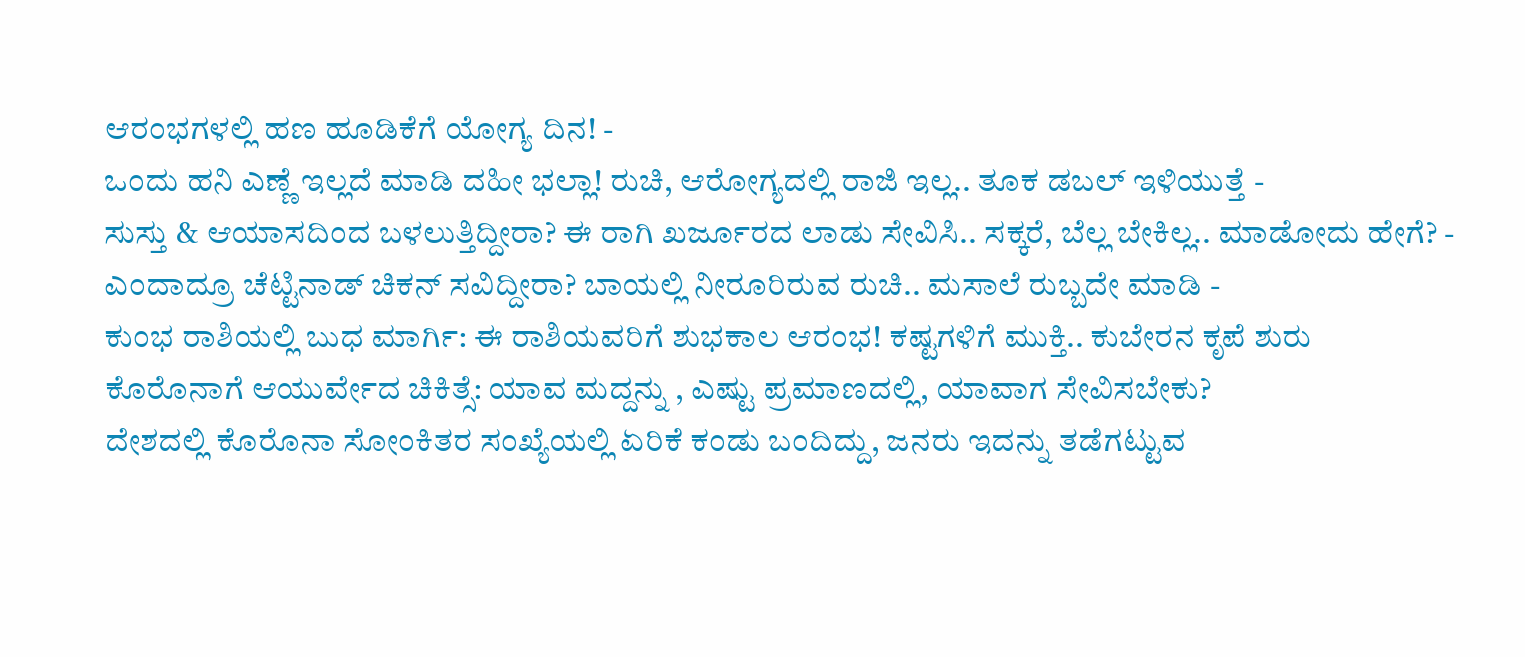ಆರಂಭಗಳಲ್ಲಿ ಹಣ ಹೂಡಿಕೆಗೆ ಯೋಗ್ಯ ದಿನ! -
ಒಂದು ಹನಿ ಎಣ್ಣೆ ಇಲ್ಲದೆ ಮಾಡಿ ದಹೀ ಭಲ್ಲಾ! ರುಚಿ, ಆರೋಗ್ಯದಲ್ಲಿ ರಾಜಿ ಇಲ್ಲ.. ತೂಕ ಡಬಲ್ ಇಳಿಯುತ್ತೆ -
ಸುಸ್ತು & ಆಯಾಸದಿಂದ ಬಳಲುತ್ತಿದ್ದೀರಾ? ಈ ರಾಗಿ ಖರ್ಜೂರದ ಲಾಡು ಸೇವಿಸಿ.. ಸಕ್ಕರೆ, ಬೆಲ್ಲ ಬೇಕಿಲ್ಲ.. ಮಾಡೋದು ಹೇಗೆ? -
ಎಂದಾದ್ರೂ ಚೆಟ್ಟಿನಾಡ್ ಚಿಕನ್ ಸವಿದ್ದೀರಾ? ಬಾಯಲ್ಲಿ ನೀರೂರಿರುವ ರುಚಿ.. ಮಸಾಲೆ ರುಬ್ಬದೇ ಮಾಡಿ -
ಕುಂಭ ರಾಶಿಯಲ್ಲಿ ಬುಧ ಮಾರ್ಗಿ: ಈ ರಾಶಿಯವರಿಗೆ ಶುಭಕಾಲ ಆರಂಭ! ಕಷ್ಟಗಳಿಗೆ ಮುಕ್ತಿ.. ಕುಬೇರನ ಕೃಪೆ ಶುರು
ಕೊರೊನಾಗೆ ಆಯುರ್ವೇದ ಚಿಕಿತ್ಸೆ: ಯಾವ ಮದ್ದನ್ನು , ಎಷ್ಟು ಪ್ರಮಾಣದಲ್ಲಿ, ಯಾವಾಗ ಸೇವಿಸಬೇಕು?
ದೇಶದಲ್ಲಿ ಕೊರೊನಾ ಸೋಂಕಿತರ ಸಂಖ್ಯೆಯಲ್ಲಿ ಏರಿಕೆ ಕಂಡು ಬಂದಿದ್ದು, ಜನರು ಇದನ್ನು ತಡೆಗಟ್ಟುವ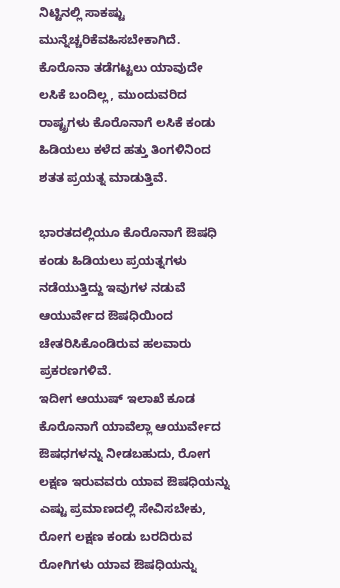ನಿಟ್ಟಿನಲ್ಲಿ ಸಾಕಷ್ಟು ಮುನ್ನೆಚ್ಚರಿಕೆವಹಿಸಬೇಕಾಗಿದೆ.
ಕೊರೊನಾ ತಡೆಗಟ್ಟಲು ಯಾವುದೇ ಲಸಿಕೆ ಬಂದಿಲ್ಲ, ಮುಂದುವರಿದ ರಾಷ್ಟ್ರಗಳು ಕೊರೊನಾಗೆ ಲಸಿಕೆ ಕಂಡು ಹಿಡಿಯಲು ಕಳೆದ ಹತ್ತು ತಿಂಗಳಿನಿಂದ ಶತತ ಪ್ರಯತ್ನ ಮಾಡುತ್ತಿವೆ.

ಭಾರತದಲ್ಲಿಯೂ ಕೊರೊನಾಗೆ ಔಷಧಿ ಕಂಡು ಹಿಡಿಯಲು ಪ್ರಯತ್ನಗಳು ನಡೆಯುತ್ತಿದ್ದು ಇವುಗಳ ನಡುವೆ ಆಯುರ್ವೇದ ಔಷಧಿಯಿಂದ ಚೇತರಿಸಿಕೊಂಡಿರುವ ಹಲವಾರು ಪ್ರಕರಣಗಳಿವೆ.
ಇದೀಗ ಆಯುಷ್ ಇಲಾಖೆ ಕೂಡ ಕೊರೊನಾಗೆ ಯಾವೆಲ್ಲಾ ಆಯುರ್ವೇದ ಔಷಧಗಳನ್ನು ನೀಡಬಹುದು, ರೋಗ ಲಕ್ಷಣ ಇರುವವರು ಯಾವ ಔಷಧಿಯನ್ನು ಎಷ್ಟು ಪ್ರಮಾಣದಲ್ಲಿ ಸೇವಿಸಬೇಕು, ರೋಗ ಲಕ್ಷಣ ಕಂಡು ಬರದಿರುವ ರೋಗಿಗಳು ಯಾವ ಔಷಧಿಯನ್ನು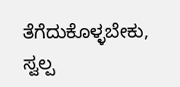ತೆಗೆದುಕೊಳ್ಳಬೇಕು, ಸ್ವಲ್ಪ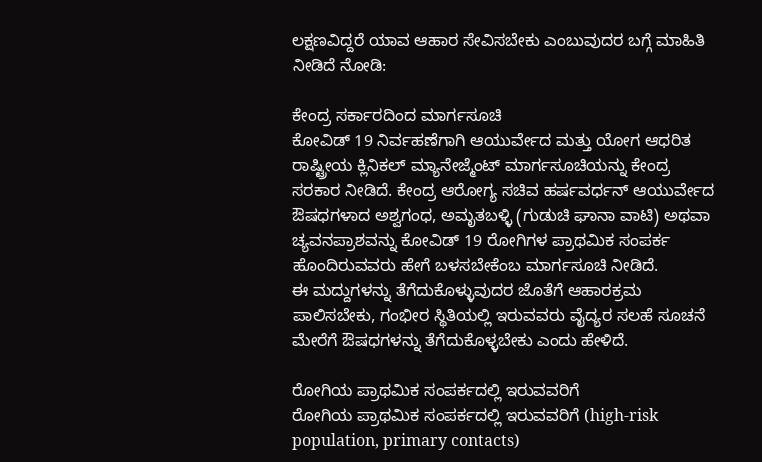ಲಕ್ಷಣವಿದ್ದರೆ ಯಾವ ಆಹಾರ ಸೇವಿಸಬೇಕು ಎಂಬುವುದರ ಬಗ್ಗೆ ಮಾಹಿತಿ ನೀಡಿದೆ ನೋಡಿ:

ಕೇಂದ್ರ ಸರ್ಕಾರದಿಂದ ಮಾರ್ಗಸೂಚಿ
ಕೋವಿಡ್ 19 ನಿರ್ವಹಣೆಗಾಗಿ ಆಯುರ್ವೇದ ಮತ್ತು ಯೋಗ ಆಧರಿತ ರಾಷ್ಟ್ರೀಯ ಕ್ಲಿನಿಕಲ್ ಮ್ಯಾನೇಜ್ಮೆಂಟ್ ಮಾರ್ಗಸೂಚಿಯನ್ನು ಕೇಂದ್ರ ಸರಕಾರ ನೀಡಿದೆ. ಕೇಂದ್ರ ಆರೋಗ್ಯ ಸಚಿವ ಹರ್ಷವರ್ಧನ್ ಆಯುರ್ವೇದ ಔಷಧಗಳಾದ ಅಶ್ವಗಂಧ, ಅಮೃತಬಳ್ಳಿ (ಗುಡುಚಿ ಘಾನಾ ವಾಟಿ) ಅಥವಾ ಚ್ಯವನಪ್ರಾಶವನ್ನು ಕೋವಿಡ್ 19 ರೋಗಿಗಳ ಪ್ರಾಥಮಿಕ ಸಂಪರ್ಕ ಹೊಂದಿರುವವರು ಹೇಗೆ ಬಳಸಬೇಕೆಂಬ ಮಾರ್ಗಸೂಚಿ ನೀಡಿದೆ.
ಈ ಮದ್ದುಗಳನ್ನು ತೆಗೆದುಕೊಳ್ಳುವುದರ ಜೊತೆಗೆ ಆಹಾರಕ್ರಮ ಪಾಲಿಸಬೇಕು, ಗಂಭೀರ ಸ್ಥಿತಿಯಲ್ಲಿ ಇರುವವರು ವೈದ್ಯರ ಸಲಹೆ ಸೂಚನೆ ಮೇರೆಗೆ ಔಷಧಗಳನ್ನು ತೆಗೆದುಕೊಳ್ಳಬೇಕು ಎಂದು ಹೇಳಿದೆ.

ರೋಗಿಯ ಪ್ರಾಥಮಿಕ ಸಂಪರ್ಕದಲ್ಲಿ ಇರುವವರಿಗೆ
ರೋಗಿಯ ಪ್ರಾಥಮಿಕ ಸಂಪರ್ಕದಲ್ಲಿ ಇರುವವರಿಗೆ (high-risk population, primary contacts)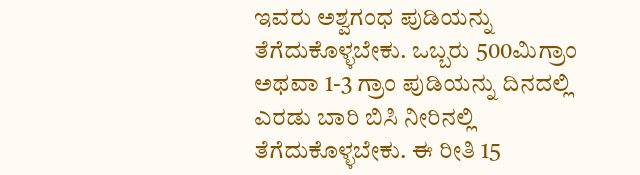ಇವರು ಅಶ್ವಗಂಧ ಪುಡಿಯನ್ನು ತೆಗೆದುಕೊಳ್ಳಬೇಕು. ಒಬ್ಬರು 500ಮಿಗ್ರಾಂ ಅಥವಾ 1-3 ಗ್ರಾಂ ಪುಡಿಯನ್ನು ದಿನದಲ್ಲಿ ಎರಡು ಬಾರಿ ಬಿಸಿ ನೀರಿನಲ್ಲಿ ತೆಗೆದುಕೊಳ್ಳಬೇಕು. ಈ ರೀತಿ 15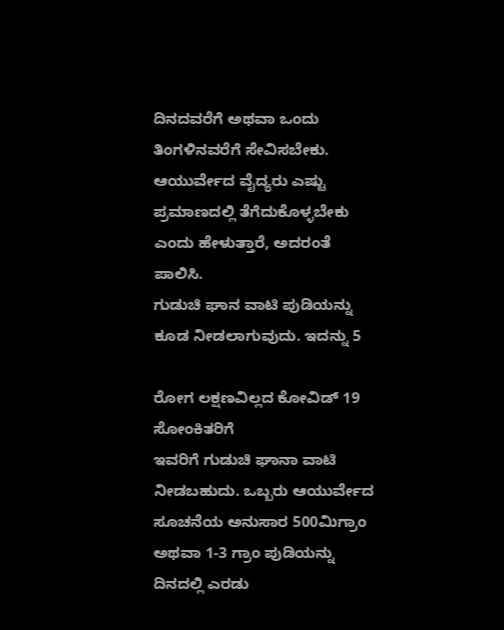ದಿನದವರೆಗೆ ಅಥವಾ ಒಂದು ತಿಂಗಳಿನವರೆಗೆ ಸೇವಿಸಬೇಕು. ಆಯುರ್ವೇದ ವೈದ್ಯರು ಎಷ್ಟು ಪ್ರಮಾಣದಲ್ಲಿ ತೆಗೆದುಕೊಳ್ಳಬೇಕು ಎಂದು ಹೇಳುತ್ತಾರೆ, ಅದರಂತೆ ಪಾಲಿಸಿ.
ಗುಡುಚಿ ಘಾನ ವಾಟಿ ಪುಡಿಯನ್ನು ಕೂಡ ನೀಡಲಾಗುವುದು. ಇದನ್ನು 5

ರೋಗ ಲಕ್ಷಣವಿಲ್ಲದ ಕೋವಿಡ್ 19 ಸೋಂಕಿತರಿಗೆ
ಇವರಿಗೆ ಗುಡುಚಿ ಘಾನಾ ವಾಟಿ ನೀಡಬಹುದು. ಒಬ್ಬರು ಆಯುರ್ವೇದ ಸೂಚನೆಯ ಅನುಸಾರ 500ಮಿಗ್ರಾಂ ಅಥವಾ 1-3 ಗ್ರಾಂ ಪುಡಿಯನ್ನು ದಿನದಲ್ಲಿ ಎರಡು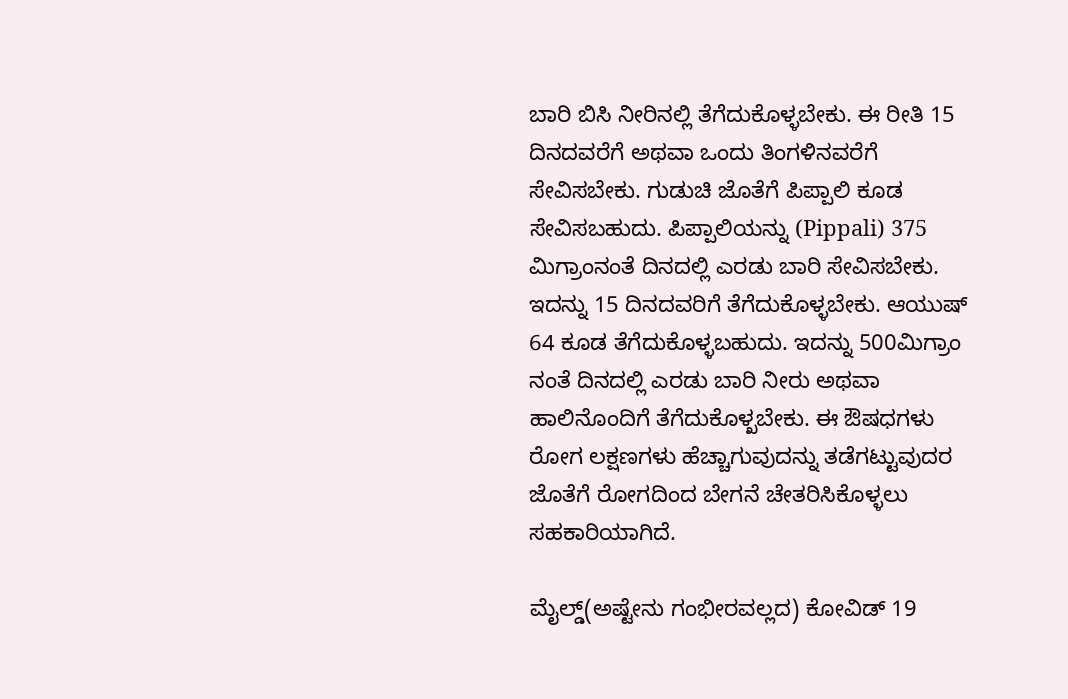ಬಾರಿ ಬಿಸಿ ನೀರಿನಲ್ಲಿ ತೆಗೆದುಕೊಳ್ಳಬೇಕು. ಈ ರೀತಿ 15 ದಿನದವರೆಗೆ ಅಥವಾ ಒಂದು ತಿಂಗಳಿನವರೆಗೆ ಸೇವಿಸಬೇಕು. ಗುಡುಚಿ ಜೊತೆಗೆ ಪಿಪ್ಪಾಲಿ ಕೂಡ ಸೇವಿಸಬಹುದು. ಪಿಪ್ಪಾಲಿಯನ್ನು (Pippali) 375 ಮಿಗ್ರಾಂನಂತೆ ದಿನದಲ್ಲಿ ಎರಡು ಬಾರಿ ಸೇವಿಸಬೇಕು. ಇದನ್ನು 15 ದಿನದವರಿಗೆ ತೆಗೆದುಕೊಳ್ಳಬೇಕು. ಆಯುಷ್ 64 ಕೂಡ ತೆಗೆದುಕೊಳ್ಳಬಹುದು. ಇದನ್ನು 500ಮಿಗ್ರಾಂ ನಂತೆ ದಿನದಲ್ಲಿ ಎರಡು ಬಾರಿ ನೀರು ಅಥವಾ ಹಾಲಿನೊಂದಿಗೆ ತೆಗೆದುಕೊಳ್ಖಬೇಕು. ಈ ಔಷಧಗಳು ರೋಗ ಲಕ್ಷಣಗಳು ಹೆಚ್ಚಾಗುವುದನ್ನು ತಡೆಗಟ್ಟುವುದರ ಜೊತೆಗೆ ರೋಗದಿಂದ ಬೇಗನೆ ಚೇತರಿಸಿಕೊಳ್ಳಲು ಸಹಕಾರಿಯಾಗಿದೆ.

ಮೈಲ್ಡ್(ಅಷ್ಟೇನು ಗಂಭೀರವಲ್ಲದ) ಕೋವಿಡ್ 19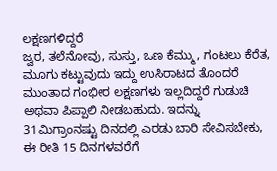ಲಕ್ಷಣಗಳಿದ್ದರೆ
ಜ್ವರ, ತಲೆನೋವು, ಸುಸ್ತು, ಒಣ ಕೆಮ್ಮು, ಗಂಟಲು ಕೆರೆತ, ಮೂಗು ಕಟ್ಟುವುದು ಇದ್ದು ಉಸಿರಾಟದ ತೊಂದರೆ ಮುಂತಾದ ಗಂಭೀರ ಲಕ್ಷಣಗಳು ಇಲ್ಲದಿದ್ದರೆ ಗುಡುಚಿ ಅಥವಾ ಪಿಪ್ಪಾಲಿ ನೀಡಬಹುದು. ಇದನ್ನು 31ಮಿಗ್ರಾಂನಷ್ಟು ದಿನದಲ್ಲಿ ಎರಡು ಬಾರಿ ಸೇವಿಸಬೇಕು, ಈ ರೀತಿ 15 ದಿನಗಳವರೆಗೆ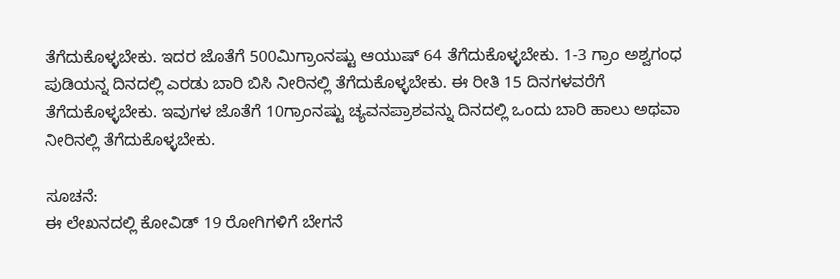ತೆಗೆದುಕೊಳ್ಳಬೇಕು. ಇದರ ಜೊತೆಗೆ 500ಮಿಗ್ರಾಂನಷ್ಟು ಆಯುಷ್ 64 ತೆಗೆದುಕೊಳ್ಳಬೇಕು. 1-3 ಗ್ರಾಂ ಅಶ್ವಗಂಧ ಪುಡಿಯನ್ನ ದಿನದಲ್ಲಿ ಎರಡು ಬಾರಿ ಬಿಸಿ ನೀರಿನಲ್ಲಿ ತೆಗೆದುಕೊಳ್ಳಬೇಕು. ಈ ರೀತಿ 15 ದಿನಗಳವರೆಗೆ ತೆಗೆದುಕೊಳ್ಳಬೇಕು. ಇವುಗಳ ಜೊತೆಗೆ 10ಗ್ರಾಂನಷ್ಟು ಚ್ಯವನಪ್ರಾಶವನ್ನು ದಿನದಲ್ಲಿ ಒಂದು ಬಾರಿ ಹಾಲು ಅಥವಾ ನೀರಿನಲ್ಲಿ ತೆಗೆದುಕೊಳ್ಳಬೇಕು.

ಸೂಚನೆ:
ಈ ಲೇಖನದಲ್ಲಿ ಕೋವಿಡ್ 19 ರೋಗಿಗಳಿಗೆ ಬೇಗನೆ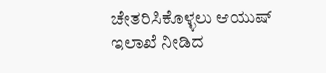ಚೇತರಿಸಿಕೊಳ್ಳಲು ಆಯುಷ್ ಇಲಾಖೆ ನೀಡಿದ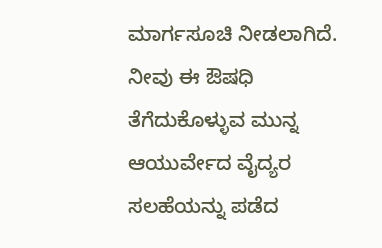ಮಾರ್ಗಸೂಚಿ ನೀಡಲಾಗಿದೆ. ನೀವು ಈ ಔಷಧಿ ತೆಗೆದುಕೊಳ್ಳುವ ಮುನ್ನ ಆಯುರ್ವೇದ ವೈದ್ಯರ ಸಲಹೆಯನ್ನು ಪಡೆದ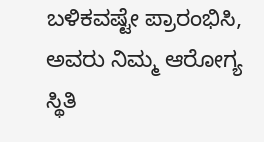ಬಳಿಕವಷ್ಟೇ ಪ್ರಾರಂಭಿಸಿ, ಅವರು ನಿಮ್ಮ ಆರೋಗ್ಯ ಸ್ಥಿತಿ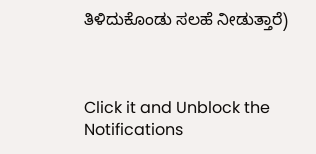ತಿಳಿದುಕೊಂಡು ಸಲಹೆ ನೀಡುತ್ತಾರೆ)



Click it and Unblock the Notifications